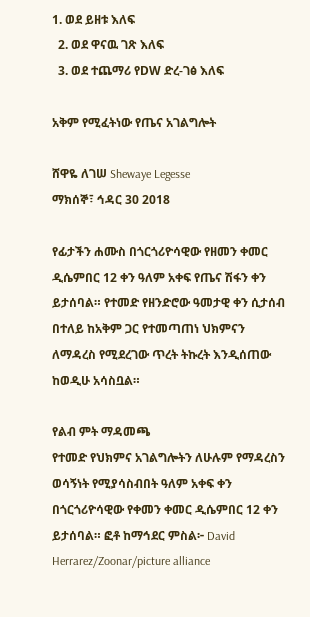1. ወደ ይዘቱ እለፍ
  2. ወደ ዋናዉ ገጽ እለፍ
  3. ወደ ተጨማሪ የDW ድረ-ገፅ እለፍ

አቅም የሚፈትነው የጤና አገልግሎት

ሸዋዬ ለገሠ Shewaye Legesse
ማክሰኞ፣ ኅዳር 30 2018

የፊታችን ሐሙስ በጎርጎሪዮሳዊው የዘመን ቀመር ዲሴምበር 12 ቀን ዓለም አቀፍ የጤና ሽፋን ቀን ይታሰባል። የተመድ የዘንድሮው ዓመታዊ ቀን ሲታሰብ በተለይ ከአቅም ጋር የተመጣጠነ ህክምናን ለማዳረስ የሚደረገው ጥረት ትኩረት እንዲሰጠው ከወዲሁ አሳስቧል።

የልብ ምት ማዳመጫ
የተመድ የህክምና አገልግሎትን ለሁሉም የማዳረስን ወሳኝነት የሚያሳስብበት ዓለም አቀፍ ቀን በጎርጎሪዮሳዊው የቀመን ቀመር ዲሴምበር 12 ቀን ይታሰባል። ፎቶ ከማኅደር ምስል፦ David Herrarez/Zoonar/picture alliance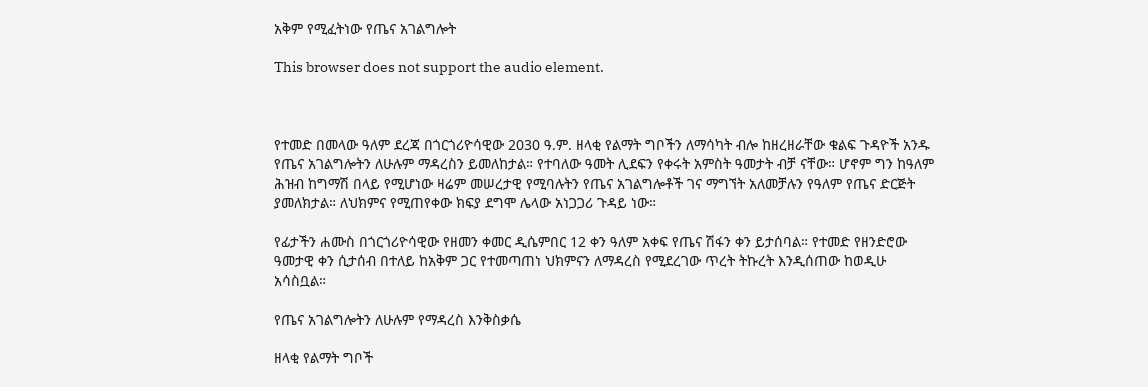አቅም የሚፈትነው የጤና አገልግሎት

This browser does not support the audio element.



የተመድ በመላው ዓለም ደረጃ በጎርጎሪዮሳዊው 2030 ዓ.ም. ዘላቂ የልማት ግቦችን ለማሳካት ብሎ ከዘረዘራቸው ቁልፍ ጉዳዮች አንዱ የጤና አገልግሎትን ለሁሉም ማዳረስን ይመለከታል። የተባለው ዓመት ሊደፍን የቀሩት አምስት ዓመታት ብቻ ናቸው። ሆኖም ግን ከዓለም ሕዝብ ከግማሽ በላይ የሚሆነው ዛሬም መሠረታዊ የሚባሉትን የጤና አገልግሎቶች ገና ማግኘት አለመቻሉን የዓለም የጤና ድርጅት ያመለክታል። ለህክምና የሚጠየቀው ክፍያ ደግሞ ሌላው አነጋጋሪ ጉዳይ ነው።

የፊታችን ሐሙስ በጎርጎሪዮሳዊው የዘመን ቀመር ዲሴምበር 12 ቀን ዓለም አቀፍ የጤና ሽፋን ቀን ይታሰባል። የተመድ የዘንድሮው ዓመታዊ ቀን ሲታሰብ በተለይ ከአቅም ጋር የተመጣጠነ ህክምናን ለማዳረስ የሚደረገው ጥረት ትኩረት እንዲሰጠው ከወዲሁ አሳስቧል።

የጤና አገልግሎትን ለሁሉም የማዳረስ እንቅስቃሴ

ዘላቂ የልማት ግቦች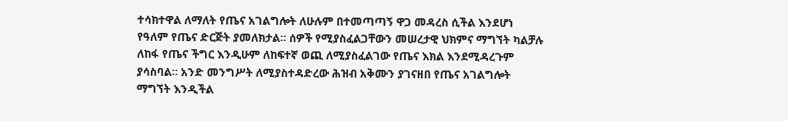ተሳክተዋል ለማለት የጤና አገልግሎት ለሁሉም በተመጣጣኝ ዋጋ መዳረስ ሲችል እንደሆነ የዓለም የጤና ድርጅት ያመለክታል። ሰዎች የሚያስፈልጋቸውን መሠረታዊ ህክምና ማግኘት ካልቻሉ ለከፋ የጤና ችግር እንዲሁም ለከፍተኛ ወጪ ለሚያስፈልገው የጤና እክል እንደሚዳረጉም ያሳስባል። አንድ መንግሥት ለሚያስተዳድረው ሕዝብ አቅሙን ያገናዘበ የጤና አገልግሎት ማግኘት እንዲችል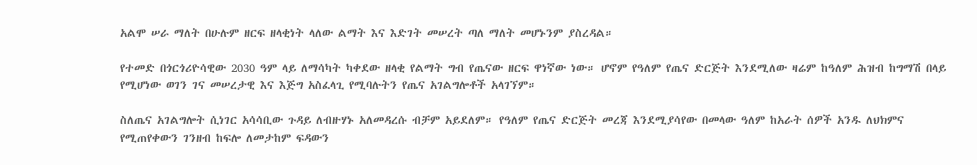አልሞ ሠራ ማለት በሁሉም ዘርፍ ዘላቂነት ላለው ልማት እና እድገት መሠረት ጣለ ማለት መሆኑንም ያስረዳል።

የተመድ በጎርጎሪዮሳዊው 2030 ዓም ላይ ለማሳካት ካቀደው ዘላቂ የልማት ግብ የጤናው ዘርፍ ዋነኛው ነው። ሆኖም የዓለም የጤና ድርጅት እንደሚለው ዛሬም ከዓለም ሕዝብ ከግማሽ በላይ የሚሆነው ወገን ገና መሠረታዊ እና እጅግ አስፈላጊ የሚባሉትን የጤና አገልግሎቶች አላገኘም።

ስለጤና አገልግሎት ሲነገር አሳሳቢው ጉዳይ ለብዙሃኑ አለመዳረሱ ብቻም አይደለም። የዓለም የጤና ድርጅት መረጃ እንደሚያሳየው በመላው ዓለም ከአራት ሰዎች አንዱ ለህክምና የሚጠየቀውን ገንዘብ ከፍሎ ለመታከም ፍዳውን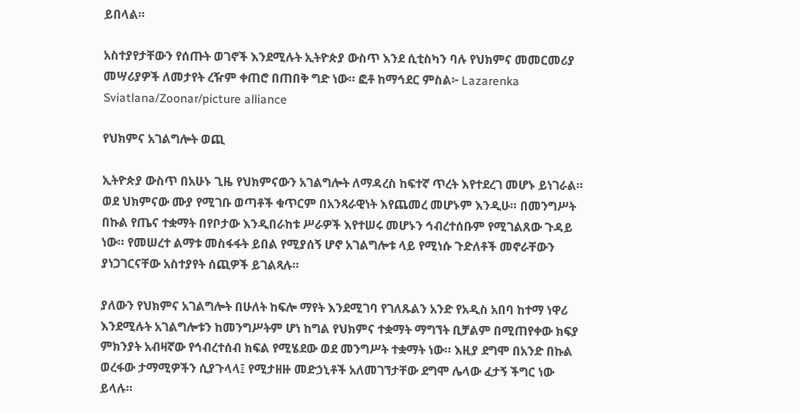ይበላል።

አስተያየታቸውን የሰጡት ወገኖች እንደሚሉት ኢትዮጵያ ውስጥ እንደ ሲቲስካን ባሉ የህክምና መመርመሪያ መሣሪያዎች ለመታየት ረዥም ቀጠሮ በጠበቅ ግድ ነው። ፎቶ ከማኅደር ምስል፦ Lazarenka Sviatlana/Zoonar/picture alliance

የህክምና አገልግሎት ወጪ

ኢትዮጵያ ውስጥ በአሁኑ ጊዜ የህክምናውን አገልግሎት ለማዳረስ ከፍተኛ ጥረት እየተደረገ መሆኑ ይነገራል። ወደ ህክምናው ሙያ የሚገቡ ወጣቶች ቁጥርም በአንጻራዊነት እየጨመረ መሆኑም እንዲሁ። በመንግሥት በኩል የጤና ተቋማት በየቦታው እንዲበራከቱ ሥራዎች እየተሠሩ መሆኑን ኅብረተሰቡም የሚገልጸው ጉዳይ ነው። የመሠረተ ልማቱ መስፋፋት ይበል የሚያሰኝ ሆኖ አገልግሎቱ ላይ የሚነሱ ጉድለቶች መኖራቸውን ያነጋገርናቸው አስተያየት ሰጪዎች ይገልጻሉ።

ያለውን የህክምና አገልግሎት በሁለት ከፍሎ ማየት እንደሚገባ የገለጹልን አንድ የአዲስ አበባ ከተማ ነዋሪ እንደሚሉት አገልግሎቱን ከመንግሥትም ሆነ ከግል የህክምና ተቋማት ማግኘት ቢቻልም በሚጠየቀው ክፍያ ምክንያት አብዛኛው የኅብረተሰብ ክፍል የሚሄደው ወደ መንግሥት ተቋማት ነው። እዚያ ደግሞ በአንድ በኩል ወረፋው ታማሚዎችን ሲያጉላላ፤ የሚታዘዙ መድኃኒቶች አለመገኘታቸው ደግሞ ሌላው ፈታኝ ችግር ነው ይላሉ።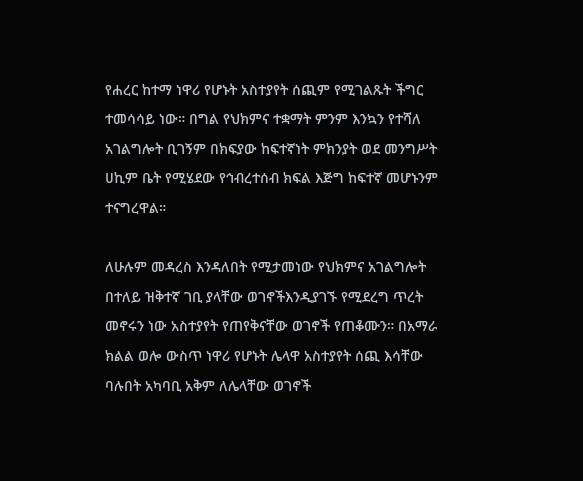የሐረር ከተማ ነዋሪ የሆኑት አስተያየት ሰጪም የሚገልጹት ችግር ተመሳሳይ ነው። በግል የህክምና ተቋማት ምንም እንኳን የተሻለ አገልግሎት ቢገኝም በክፍያው ከፍተኛነት ምክንያት ወደ መንግሥት ሀኪም ቤት የሚሄደው የኅብረተሰብ ክፍል እጅግ ከፍተኛ መሆኑንም ተናግረዋል።

ለሁሉም መዳረስ እንዳለበት የሚታመነው የህክምና አገልግሎት በተለይ ዝቅተኛ ገቢ ያላቸው ወገኖችእንዲያገኙ የሚደረግ ጥረት መኖሩን ነው አስተያየት የጠየቅናቸው ወገኖች የጠቆሙን። በአማራ ክልል ወሎ ውስጥ ነዋሪ የሆኑት ሌላዋ አስተያየት ሰጪ እሳቸው ባሉበት አካባቢ አቅም ለሌላቸው ወገኖች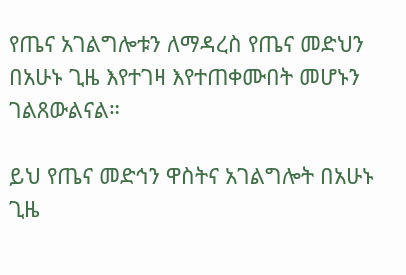የጤና አገልግሎቱን ለማዳረስ የጤና መድህን በአሁኑ ጊዜ እየተገዛ እየተጠቀሙበት መሆኑን ገልጸውልናል።

ይህ የጤና መድኅን ዋስትና አገልግሎት በአሁኑ ጊዜ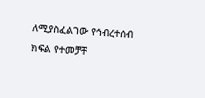ለሚያስፈልገው የኅብረተሰብ ክፍል የተመቻቸ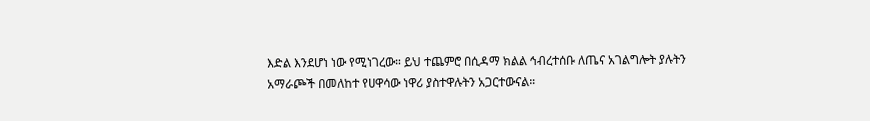እድል እንደሆነ ነው የሚነገረው። ይህ ተጨምሮ በሲዳማ ክልል ኅብረተሰቡ ለጤና አገልግሎት ያሉትን አማራጮች በመለከተ የሀዋሳው ነዋሪ ያስተዋሉትን አጋርተውናል።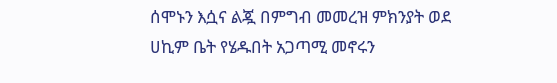ሰሞኑን እሷና ልጇ በምግብ መመረዝ ምክንያት ወደ ሀኪም ቤት የሄዱበት አጋጣሚ መኖሩን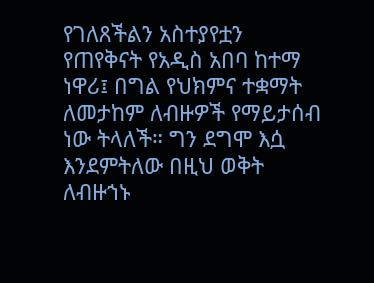የገለጸችልን አስተያየቷን የጠየቅናት የአዲስ አበባ ከተማ ነዋሪ፤ በግል የህክምና ተቋማት ለመታከም ለብዙዎች የማይታሰብ ነው ትላለች። ግን ደግሞ እሷ እንደምትለው በዚህ ወቅት ለብዙኀኑ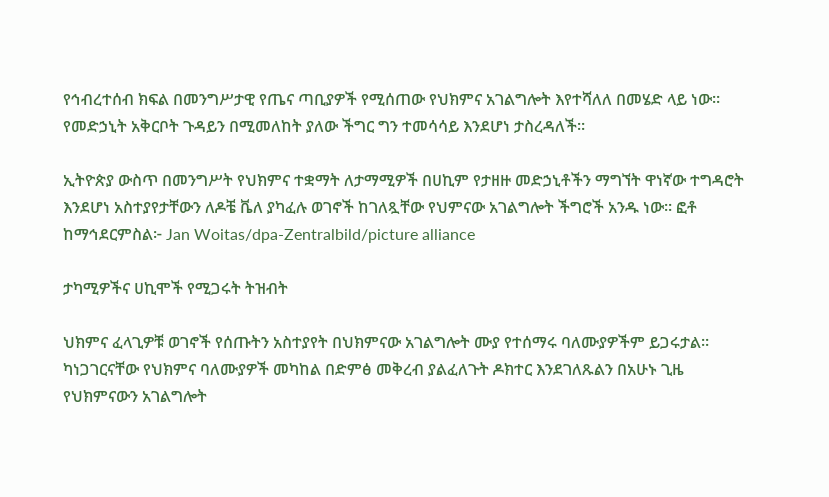የኅብረተሰብ ክፍል በመንግሥታዊ የጤና ጣቢያዎች የሚሰጠው የህክምና አገልግሎት እየተሻለለ በመሄድ ላይ ነው። የመድኃኒት አቅርቦት ጉዳይን በሚመለከት ያለው ችግር ግን ተመሳሳይ እንደሆነ ታስረዳለች።

ኢትዮጵያ ውስጥ በመንግሥት የህክምና ተቋማት ለታማሚዎች በሀኪም የታዘዙ መድኃኒቶችን ማግኘት ዋነኛው ተግዳሮት እንደሆነ አስተያየታቸውን ለዶቼ ቬለ ያካፈሉ ወገኖች ከገለጿቸው የህምናው አገልግሎት ችግሮች አንዱ ነው። ፎቶ ከማኅደርምስል፦ Jan Woitas/dpa-Zentralbild/picture alliance

ታካሚዎችና ሀኪሞች የሚጋሩት ትዝብት

ህክምና ፈላጊዎቹ ወገኖች የሰጡትን አስተያየት በህክምናው አገልግሎት ሙያ የተሰማሩ ባለሙያዎችም ይጋሩታል። ካነጋገርናቸው የህክምና ባለሙያዎች መካከል በድምፅ መቅረብ ያልፈለጉት ዶክተር እንደገለጹልን በአሁኑ ጊዜ የህክምናውን አገልግሎት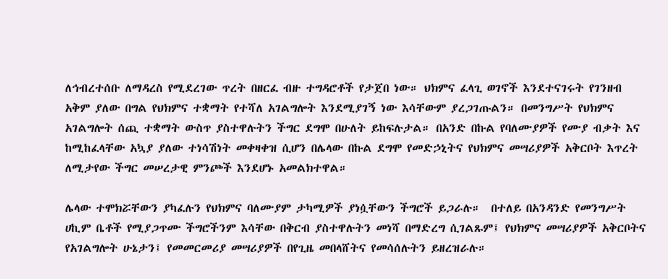ለኅብረተሰቡ ለማዳረስ የሚደረገው ጥረት በዘርፈ ብዙ ተግዳሮቶች የታጀበ ነው። ህክምና ፈላጊ ወገኖች እንደተናገሩት የገንዘብ አቅም ያለው በግል የህክምና ተቋማት የተሻለ አገልግሎት እንደሚያገኝ ነው እሳቸውም ያረጋገጡልን። በመንግሥት የህክምና አገልግሎት ሰጪ ተቋማት ውስጥ ያስተዋሉትን ችግር ደግሞ በሁለት ይከፍሉታል። በአንድ በኩል የባለሙያዎች የሙያ ብቃት እና ከሚከፈላቸው አኳያ ያለው ተነሳሽነት መቀዛቀዝ ሲሆን በሌላው በኩል ደግሞ የመድኃኒትና የህክምና መሣሪያዎች አቅርቦት እጥረት ለሚታየው ችግር መሠረታዊ ምንጮች እንደሆኑ አመልክተዋል።

ሌላው ተሞክሯቸውን ያካፈሉን የህክምና ባለሙያም ታካሚዎች ያነሷቸውን ችግሮች ይጋራሉ።  በተለይ በአንዳንድ የመንግሥት ሀኪም ቤቶች የሚያጋጥሙ ችግሮችንም እሳቸው በቅርብ ያስተዋሉትን መነሻ በማድረግ ሲገልጹም፤ የህክምና መሣሪያዎች አቅርቦትና የአገልግሎት ሁኔታን፤ የመመርመሪያ መሣሪያዎች በየጊዜ መበላሸትና የመሳሰሉትን ይዘረዝራሉ።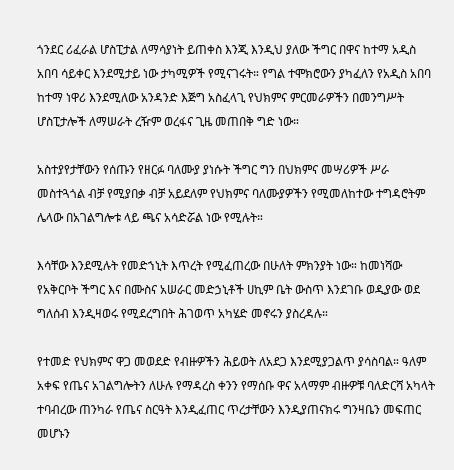ጎንደር ሪፈራል ሆስፒታል ለማሳያነት ይጠቀስ እንጂ እንዲህ ያለው ችግር በዋና ከተማ አዲስ አበባ ሳይቀር እንደሚታይ ነው ታካሚዎች የሚናገሩት። የግል ተሞክሮውን ያካፈለን የአዲስ አበባ ከተማ ነዋሪ እንደሚለው አንዳንድ እጅግ አስፈላጊ የህክምና ምርመራዎችን በመንግሥት ሆስፒታሎች ለማሠራት ረዥም ወረፋና ጊዜ መጠበቅ ግድ ነው።

አስተያየታቸውን የሰጡን የዘርፉ ባለሙያ ያነሱት ችግር ግን በህክምና መሣሪዎች ሥራ መስተጓጎል ብቻ የሚያበቃ ብቻ አይደለም የህክምና ባለሙያዎችን የሚመለከተው ተግዳሮትም ሌላው በአገልግሎቱ ላይ ጫና አሳድሯል ነው የሚሉት።

እሳቸው እንደሚሉት የመድኀኒት እጥረት የሚፈጠረው በሁለት ምክንያት ነው። ከመነሻው የአቅርቦት ችግር እና በሙስና አሠራር መድኃኒቶች ሀኪም ቤት ውስጥ እንደገቡ ወዲያው ወደ ግለሰብ እንዲዛወሩ የሚደረግበት ሕገወጥ አካሄድ መኖሩን ያስረዳሉ።

የተመድ የህክምና ዋጋ መወደድ የብዙዎችን ሕይወት ለአደጋ እንደሚያጋልጥ ያሳስባል። ዓለም አቀፍ የጤና አገልግሎትን ለሁሉ የማዳረስ ቀንን የማሰቡ ዋና አላማም ብዙዎቹ ባለድርሻ አካላት ተባብረው ጠንካራ የጤና ስርዓት እንዲፈጠር ጥረታቸውን እንዲያጠናክሩ ግንዛቤን መፍጠር መሆኑን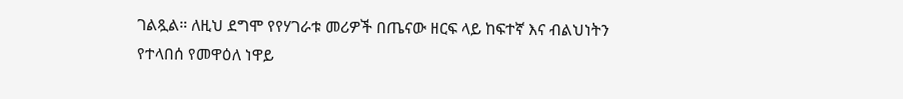ገልጿል። ለዚህ ደግሞ የየሃገራቱ መሪዎች በጤናው ዘርፍ ላይ ከፍተኛ እና ብልህነትን የተላበሰ የመዋዕለ ነዋይ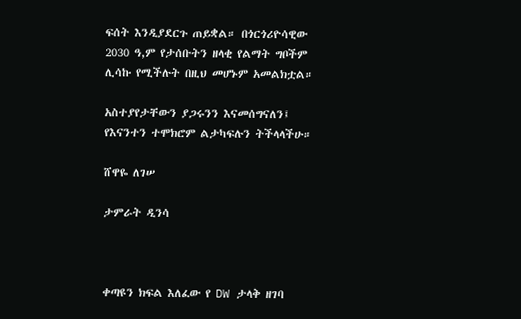ፍሰት እንዲያደርጉ ጠይቋል። በጎርጎሪዮሳዊው 2030 ዓ,ም የታሰቡትን ዘላቂ የልማት ግቦችም ሊሳኩ የሚችሉት በዚህ መሆኑም አመልክቷል።

አስተያየታቸውን ያጋሩንን እናመሰግናለን፤ የእናንተን ተሞክሮም ልታካፍሉን ትችላላችሁ።

ሸዋዬ ለገሠ

ታምራት ዲንሳ



ቀጣዩን ክፍል እለፈው የ DW ታላቅ ዘገባ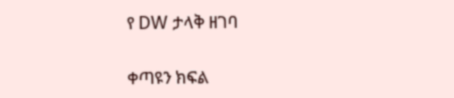የ DW ታላቅ ዘገባ

ቀጣዩን ክፍል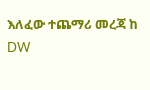እለፈው ተጨማሪ መረጃ ከ DW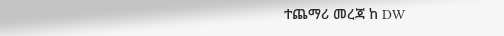ተጨማሪ መረጃ ከ DW